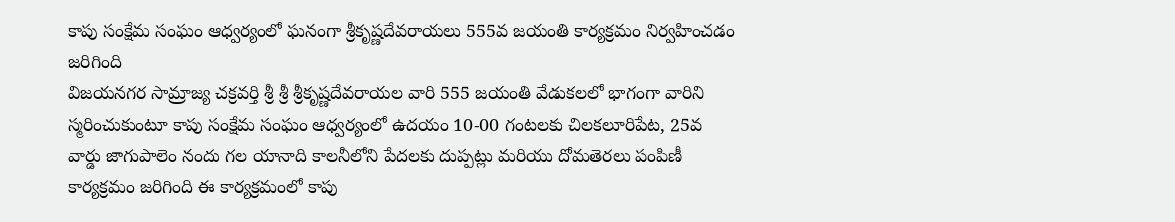కాపు సంక్షేమ సంఘం ఆధ్వర్యంలో ఘనంగా శ్రీకృష్ణదేవరాయలు 555వ జయంతి కార్యక్రమం నిర్వహించడం జరిగింది
విజయనగర సామ్రాజ్య చక్రవర్తి శ్రీ శ్రీ శ్రీకృష్ణదేవరాయల వారి 555 జయంతి వేడుకలలో భాగంగా వారిని స్మరించుకుంటూ కాపు సంక్షేమ సంఘం ఆధ్వర్యంలో ఉదయం 10-00 గంటలకు చిలకలూరిపేట, 25వ వార్డు జాగుపాలెం నందు గల యానాది కాలనీలోని పేదలకు దుప్పట్లు మరియు దోమతెరలు పంపిణీ కార్యక్రమం జరిగింది ఈ కార్యక్రమంలో కాపు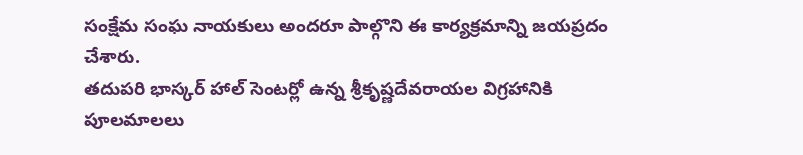సంక్షేమ సంఘ నాయకులు అందరూ పాల్గొని ఈ కార్యక్రమాన్ని జయప్రదం చేశారు.
తదుపరి భాస్కర్ హాల్ సెంటర్లో ఉన్న శ్రీకృష్ణదేవరాయల విగ్రహానికి పూలమాలలు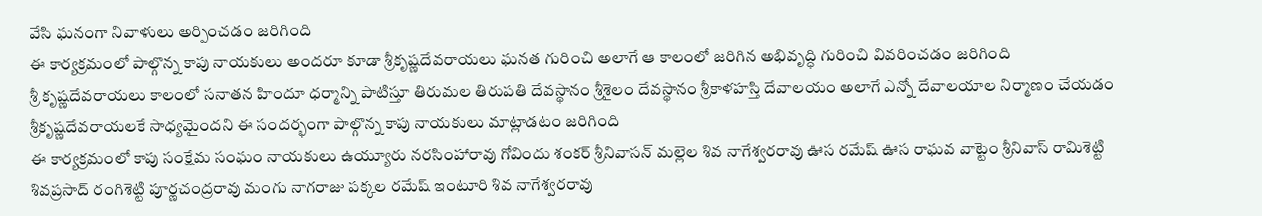వేసి ఘనంగా నివాళులు అర్పించడం జరిగింది
ఈ కార్యక్రమంలో పాల్గొన్న కాపు నాయకులు అందరూ కూడా శ్రీకృష్ణదేవరాయలు ఘనత గురించి అలాగే ఆ కాలంలో జరిగిన అభివృద్ధి గురించి వివరించడం జరిగింది
శ్రీ కృష్ణదేవరాయలు కాలంలో సనాతన హిందూ ధర్మాన్ని పాటిస్తూ తిరుమల తిరుపతి దేవస్థానం శ్రీశైలం దేవస్థానం శ్రీకాళహస్తి దేవాలయం అలాగే ఎన్నో దేవాలయాల నిర్మాణం చేయడం శ్రీకృష్ణదేవరాయలకే సాధ్యమైందని ఈ సందర్భంగా పాల్గొన్న కాపు నాయకులు మాట్లాడటం జరిగింది
ఈ కార్యక్రమంలో కాపు సంక్షేమ సంఘం నాయకులు ఉయ్యూరు నరసింహారావు గోవిందు శంకర్ శ్రీనివాసన్ మల్లెల శివ నాగేశ్వరరావు ఊస రమేష్ ఊస రాఘవ వాట్టెం శ్రీనివాస్ రామిశెట్టి శివప్రసాద్ రంగిశెట్టి పూర్ణచంద్రరావు మంగు నాగరాజు పక్కల రమేష్ ఇంటూరి శివ నాగేశ్వరరావు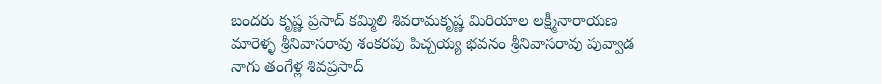బందరు కృష్ణ ప్రసాద్ కమ్మిలి శివరామకృష్ణ మిరియాల లక్ష్మీనారాయణ మారెళ్ళ శ్రీనివాసరావు శంకరపు పిచ్చయ్య భవనం శ్రీనివాసరావు పువ్వాడ నాగు తంగేళ్ల శివప్రసాద్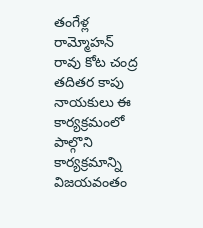తంగేళ్ల రామ్మోహన్ రావు కోట చంద్ర తదితర కాపు నాయకులు ఈ కార్యక్రమంలో పాల్గొని కార్యక్రమాన్ని విజయవంతం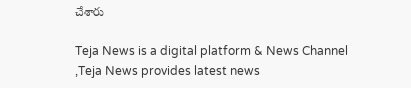చేశారు

Teja News is a digital platform & News Channel ,Teja News provides latest news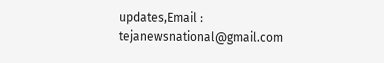updates,Email : tejanewsnational@gmail.com